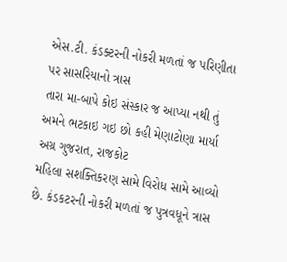એસ.ટી. કંડક્ટરની નોકરી મળતાં જ પરિણીતા પર સાસરિયાનો ત્રાસ
તારા મા-બાપે કોઇ સંસ્કાર જ આપ્યા નથી તું અમને ભટકાઇ ગઇ છો કહી મેણાટોણા માર્યા
અગ્ર ગુજરાત, રાજકોટ
મહિલા સશક્તિકરણ સામે વિરોધ સામે આવ્યો છે. કંડકટરની નોકરી મળતાં જ પુત્રવધૂને ત્રાસ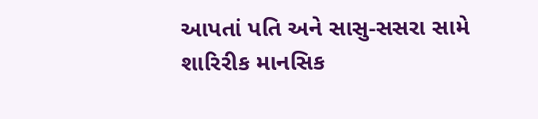આપતાં પતિ અને સાસુ-સસરા સામે શારિરીક માનસિક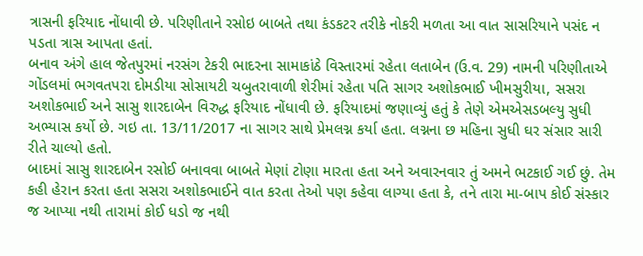ત્રાસની ફરિયાદ નોંધાવી છે. પરિણીતાને રસોઇ બાબતે તથા કંડકટર તરીકે નોકરી મળતા આ વાત સાસરિયાને પસંદ ન પડતા ત્રાસ આપતા હતાં.
બનાવ અંગે હાલ જેતપુરમાં નરસંગ ટેકરી ભાદરના સામાકાંઠે વિસ્તારમાં રહેતા લતાબેન (ઉ.વ. 29) નામની પરિણીતાએ ગોંડલમાં ભગવતપરા દોમડીયા સોસાયટી ચબુતરાવાળી શેરીમાં રહેતા પતિ સાગર અશોકભાઈ ખીમસુરીયા, સસરા અશોકભાઈ અને સાસુ શારદાબેન વિરુદ્ધ ફરિયાદ નોંધાવી છે. ફરિયાદમાં જણાવ્યું હતું કે તેણે એમએસડબલ્યુ સુધી અભ્યાસ કર્યો છે. ગઇ તા. 13/11/2017 ના સાગર સાથે પ્રેમલગ્ન કર્યા હતા. લગ્નના છ મહિના સુધી ઘર સંસાર સારી રીતે ચાલ્યો હતો.
બાદમાં સાસુ શારદાબેન રસોઈ બનાવવા બાબતે મેણાં ટોણા મારતા હતા અને અવારનવાર તું અમને ભટકાઈ ગઈ છું. તેમ કહી હેરાન કરતા હતા સસરા અશોકભાઈને વાત કરતા તેઓ પણ કહેવા લાગ્યા હતા કે, તને તારા મા-બાપ કોઈ સંસ્કાર જ આપ્યા નથી તારામાં કોઈ ધડો જ નથી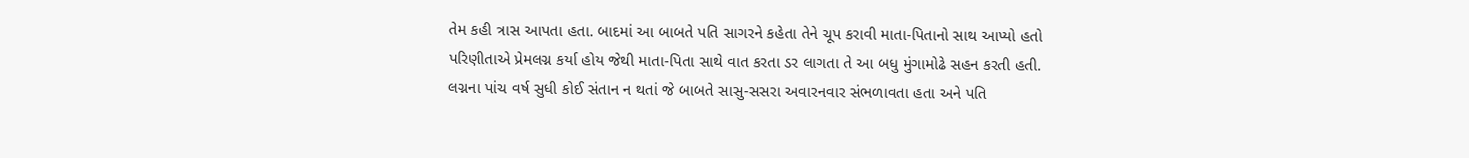તેમ કહી ત્રાસ આપતા હતા. બાદમાં આ બાબતે પતિ સાગરને કહેતા તેને ચૂપ કરાવી માતા-પિતાનો સાથ આપ્યો હતો પરિણીતાએ પ્રેમલગ્ન કર્યા હોય જેથી માતા-પિતા સાથે વાત કરતા ડર લાગતા તે આ બધુ મુંગામોઢે સહન કરતી હતી.
લગ્નના પાંચ વર્ષ સુધી કોઈ સંતાન ન થતાં જે બાબતે સાસુ-સસરા અવારનવાર સંભળાવતા હતા અને પતિ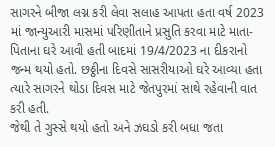સાગરને બીજા લગ્ન કરી લેવા સલાહ આપતા હતા વર્ષ 2023 માં જાન્યુઆરી માસમાં પરિણીતાને પ્રસુતિ કરવા માટે માતા-પિતાના ઘરે આવી હતી બાદમાં 19/4/2023 ના દીકરાનો જન્મ થયો હતો. છઠ્ઠીના દિવસે સાસરીયાઓ ઘરે આવ્યા હતા ત્યારે સાગરને થોડા દિવસ માટે જેતપુરમાં સાથે રહેવાની વાત કરી હતી.
જેથી તે ગુસ્સે થયો હતો અને ઝઘડો કરી બધા જતા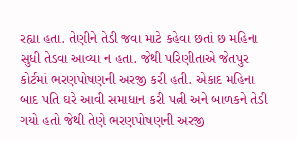રહ્યા હતા. તેણીને તેડી જવા માટે કહેવા છતાં છ મહિના સુધી તેડવા આવ્યા ન હતા. જેથી પરિણીતાએ જેતપુર કોર્ટમાં ભરણપોષણની અરજી કરી હતી. એકાદ મહિના બાદ પતિ ઘરે આવી સમાધાન કરી પત્ની અને બાળકને તેડી ગયો હતો જેથી તેણે ભરણપોષણની અરજી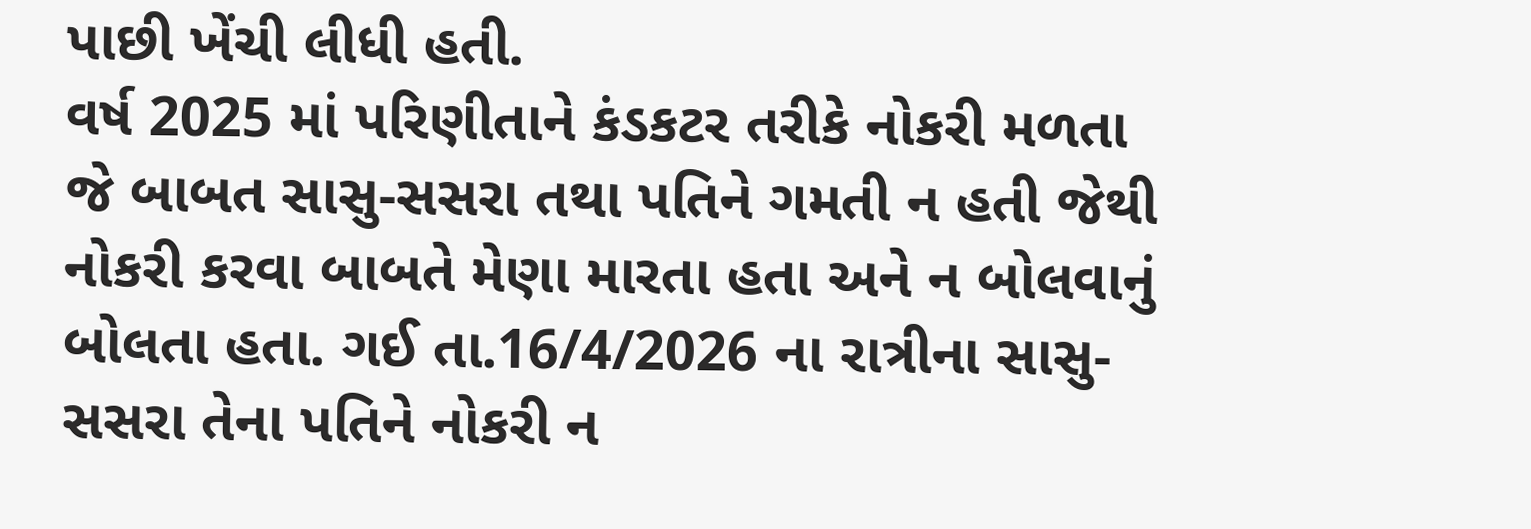પાછી ખેંચી લીધી હતી.
વર્ષ 2025 માં પરિણીતાને કંડકટર તરીકે નોકરી મળતા જે બાબત સાસુ-સસરા તથા પતિને ગમતી ન હતી જેથી નોકરી કરવા બાબતે મેણા મારતા હતા અને ન બોલવાનું બોલતા હતા. ગઈ તા.16/4/2026 ના રાત્રીના સાસુ-સસરા તેના પતિને નોકરી ન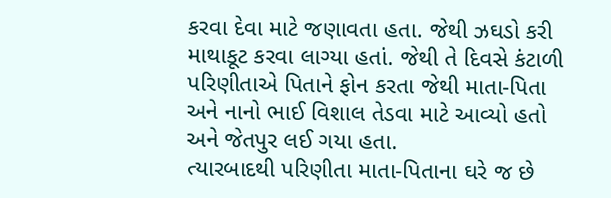કરવા દેવા માટે જણાવતા હતા. જેથી ઝઘડો કરી માથાકૂટ કરવા લાગ્યા હતાં. જેથી તે દિવસે કંટાળી પરિણીતાએ પિતાને ફોન કરતા જેથી માતા-પિતા અને નાનો ભાઈ વિશાલ તેડવા માટે આવ્યો હતો અને જેતપુર લઈ ગયા હતા.
ત્યારબાદથી પરિણીતા માતા-પિતાના ઘરે જ છે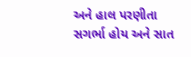અને હાલ પરણીતા સગર્ભા હોય અને સાત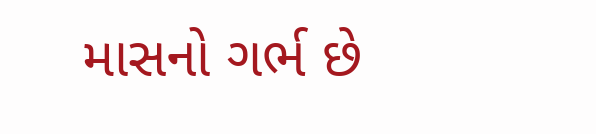માસનો ગર્ભ છે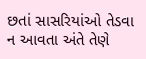છતાં સાસરિયાંઓ તેડવા ન આવતા અંતે તેણે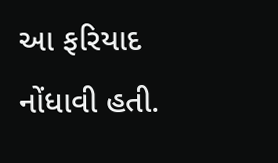આ ફરિયાદ નોંધાવી હતી.